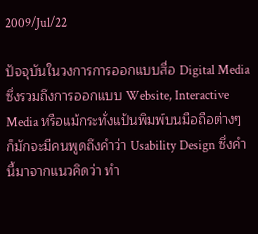2009/Jul/22

ปัจจุบันในวงการการออกแบบสื่อ Digital Media ซึ่งรวมถึงการออกแบบ Website, Interactive Media หรือแม้กระทั่งแป้นพิมพ์บนมือถือต่างๆ ก็มักจะมีคนพูดถึงคำว่า Usability Design ซึ่งคำนี้มาจากแนวคิดว่า ทำ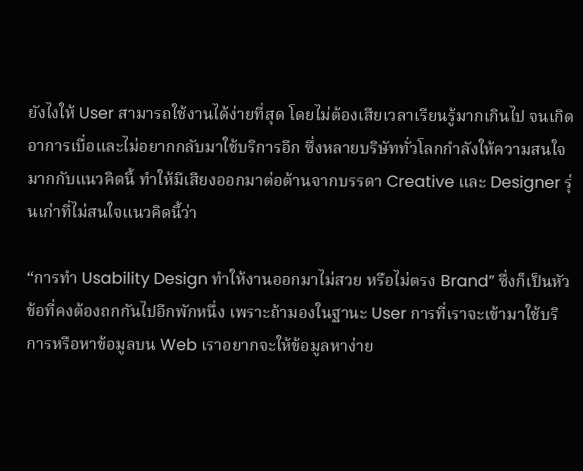ยังไงให้ User สามารถใช้งานได้ง่ายที่สุด โดยไม่ต้องเสียเวลาเรียนรู้มากเกินไป จนเกิดอาการเบื่อและไม่อยากกลับมาใช้บริการอีก ซึ่งหลายบริษัททั่วโลกกำลังให้ความสนใจมากกับแนวคิดนี้ ทำให้มีเสียงออกมาต่อต้านจากบรรดา Creative และ Designer รุ่นเก่าที่ไม่สนใจแนวคิดนี้ว่า

“การทำ Usability Design ทำให้งานออกมาไม่สวย หรือไม่ตรง Brand” ซึ่งก็เป็นหัวข้อที่คงต้องถกกันไปอีกพักหนึ่ง เพราะถ้ามองในฐานะ User การที่เราจะเข้ามาใช้บริการหรือหาข้อมูลบน Web เราอยากจะให้ข้อมูลหาง่าย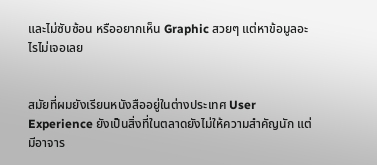และไม่ซับซ้อน หรืออยากเห็น Graphic สวยๆ แต่หาข้อมูลอะไรไม่เจอเลย


สมัยที่ผมยังเรียนหนังสืออยู่ในต่างประเทศ User Experience ยังเป็นสิ่งที่ในตลาดยังไม่ให้ความสำคัญนัก แต่มีอาจาร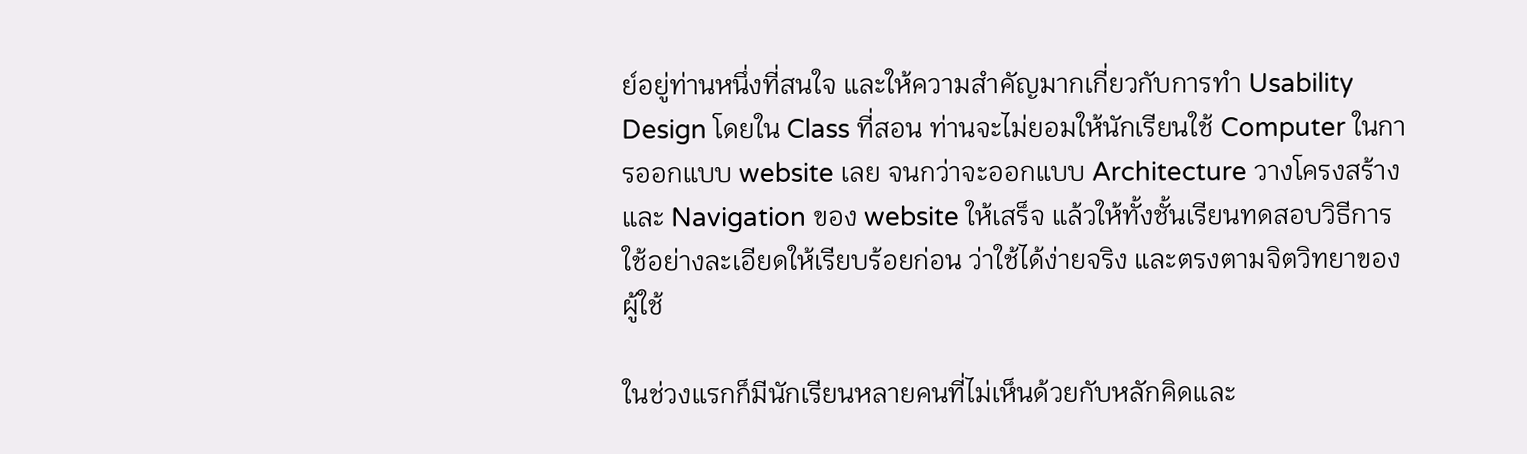ย์อยู่ท่านหนึ่งที่สนใจ และให้ความสำคัญมากเกี่ยวกับการทำ Usability Design โดยใน Class ที่สอน ท่านจะไม่ยอมให้นักเรียนใช้ Computer ในการออกแบบ website เลย จนกว่าจะออกแบบ Architecture วางโครงสร้าง และ Navigation ของ website ให้เสร็จ แล้วให้ทั้งชั้นเรียนทดสอบวิธีการใช้อย่างละเอียดให้เรียบร้อยก่อน ว่าใช้ได้ง่ายจริง และตรงตามจิตวิทยาของผู้ใช้

ในช่วงแรกก็มีนักเรียนหลายคนที่ไม่เห็นด้วยกับหลักคิดและ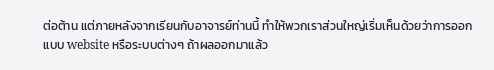ต่อต้าน แต่ภายหลังจากเรียนกับอาจารย์ท่านนี้ ทำให้พวกเราส่วนใหญ่เริ่มเห็นด้วยว่าการออกแบบ website หรือระบบต่างๆ ถ้าผลออกมาแล้ว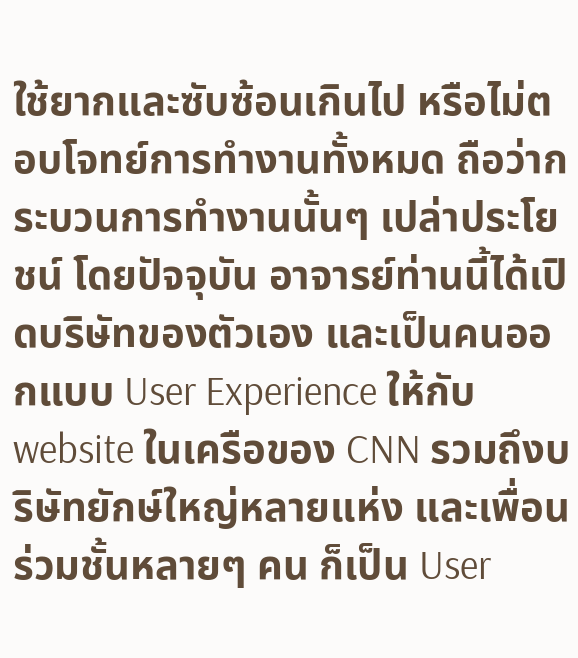ใช้ยากและซับซ้อนเกินไป หรือไม่ตอบโจทย์การทำงานทั้งหมด ถือว่ากระบวนการทำงานนั้นๆ เปล่าประโยชน์ โดยปัจจุบัน อาจารย์ท่านนี้ได้เปิดบริษัทของตัวเอง และเป็นคนออกแบบ User Experience ให้กับ website ในเครือของ CNN รวมถึงบริษัทยักษ์ใหญ่หลายแห่ง และเพื่อนร่วมชั้นหลายๆ คน ก็เป็น User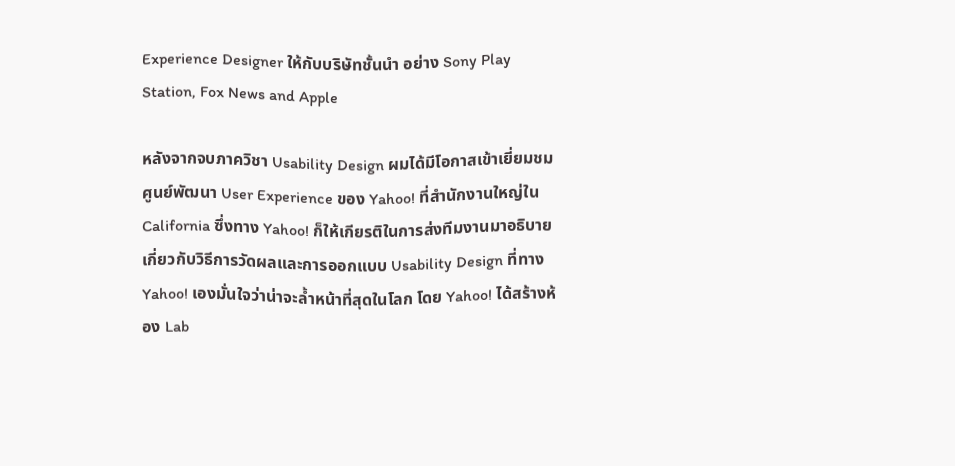Experience Designer ให้กับบริษัทชั้นนำ อย่าง Sony Play Station, Fox News and Apple

หลังจากจบภาควิชา Usability Design ผมได้มีโอกาสเข้าเยี่ยมชมศูนย์พัฒนา User Experience ของ Yahoo! ที่สำนักงานใหญ่ใน California ซึ่งทาง Yahoo! ก็ให้เกียรติในการส่งทีมงานมาอธิบายเกี่ยวกับวิธีการวัดผลและการออกแบบ Usability Design ที่ทาง Yahoo! เองมั่นใจว่าน่าจะล้ำหน้าที่สุดในโลก โดย Yahoo! ได้สร้างห้อง Lab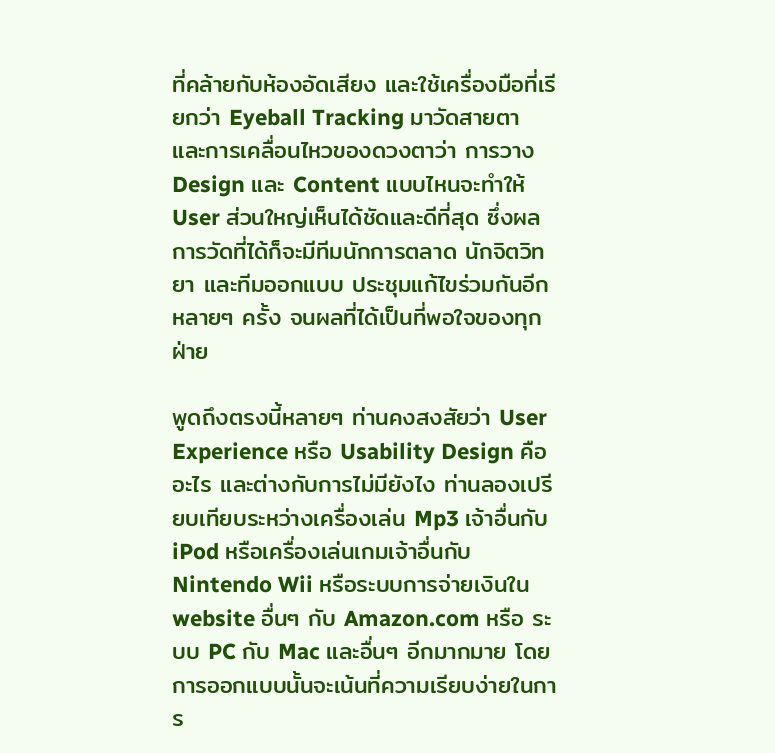ที่คล้ายกับห้องอัดเสียง และใช้เครื่องมือที่เรียกว่า Eyeball Tracking มาวัดสายตาและการเคลื่อนไหวของดวงตาว่า การวาง Design และ Content แบบไหนจะทำให้ User ส่วนใหญ่เห็นได้ชัดและดีที่สุด ซึ่งผลการวัดที่ได้ก็จะมีทีมนักการตลาด นักจิตวิทยา และทีมออกแบบ ประชุมแก้ไขร่วมกันอีกหลายๆ ครั้ง จนผลที่ได้เป็นที่พอใจของทุกฝ่าย

พูดถึงตรงนี้หลายๆ ท่านคงสงสัยว่า User Experience หรือ Usability Design คืออะไร และต่างกับการไม่มียังไง ท่านลองเปรียบเทียบระหว่างเครื่องเล่น Mp3 เจ้าอื่นกับ iPod หรือเครื่องเล่นเกมเจ้าอื่นกับ Nintendo Wii หรือระบบการจ่ายเงินใน website อื่นๆ กับ Amazon.com หรือ ระบบ PC กับ Mac และอื่นๆ อีกมากมาย โดยการออกแบบนั้นจะเน้นที่ความเรียบง่ายในการ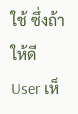ใช้ ซึ่งถ้าให้ดี User เห็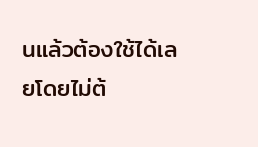นแล้วต้องใช้ได้เลยโดยไม่ต้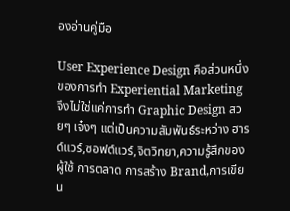องอ่านคู่มือ

User Experience Design คือส่วนหนึ่งของการทำ Experiential Marketing จึงไม่ใช่แค่การทำ Graphic Design สวยๆ เจ๋งๆ แต่เป็นความสัมพันธ์ระหว่าง ฮารด์แวร์,ซอฟต์แวร์,จิตวิทยา,ความรู้สึกของผู้ใช้ การตลาด การสร้าง Brand,การเขียน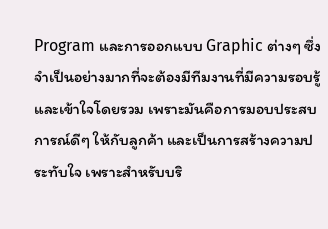Program และการออกแบบ Graphic ต่างๆ ซึ่งจำเป็นอย่างมากที่จะต้องมีทีมงานที่มีความรอบรู้และเข้าใจโดยรวม เพราะมันคือการมอบประสบการณ์ดีๆ ให้กับลูกค้า และเป็นการสร้างความประทับใจ เพราะสำหรับบริ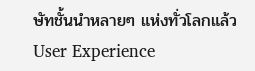ษัทชั้นนำหลายๆ แห่งทั่วโลกแล้ว User Experience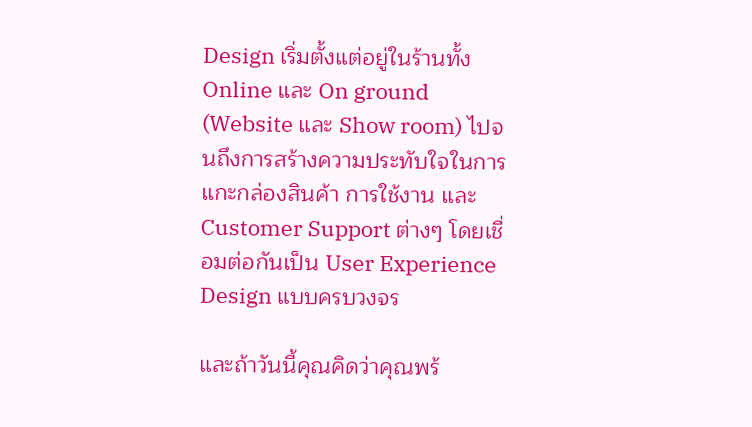Design เริ่มตั้งแต่อยู่ในร้านทั้ง Online และ On ground (Website และ Show room) ไปจนถึงการสร้างความประทับใจในการแกะกล่องสินค้า การใช้งาน และ Customer Support ต่างๆ โดยเชื่อมต่อกันเป็น User Experience Design แบบครบวงจร

และถ้าวันนี้คุณคิดว่าคุณพร้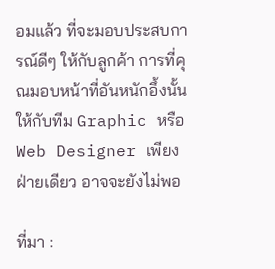อมแล้ว ที่จะมอบประสบการณ์ดีๆ ให้กับลูกค้า การที่คุณมอบหน้าที่อันหนักอึ้งนั้นให้กับทีม Graphic หรือ Web Designer เพียงฝ่ายเดียว อาจจะยังไม่พอ

ที่มา :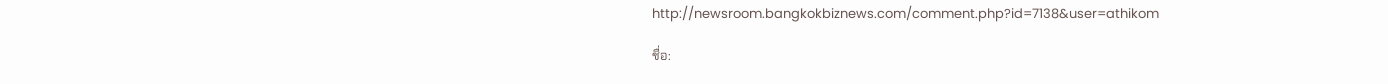http://newsroom.bangkokbiznews.com/comment.php?id=7138&user=athikom

ชื่อ: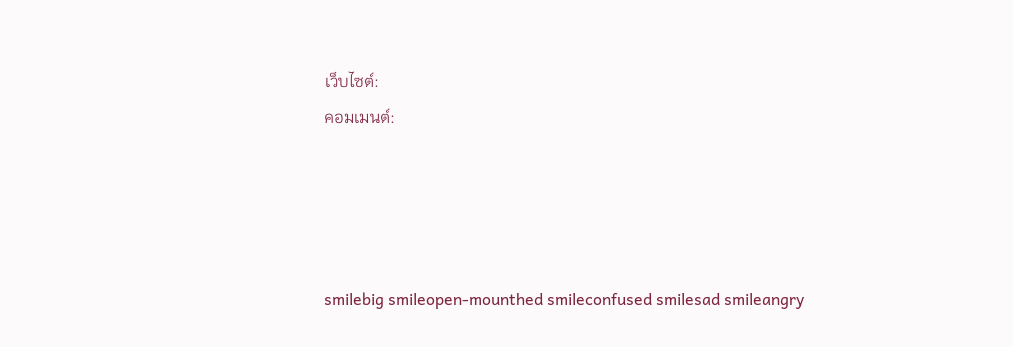เว็บไซต์:
คอมเมนต์:




smilebig smileopen-mounthed smileconfused smilesad smileangry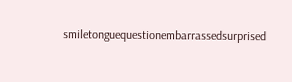smiletonguequestionembarrassedsurprised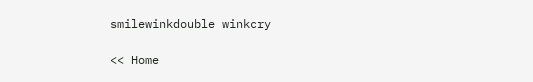smilewinkdouble winkcry

<< Home